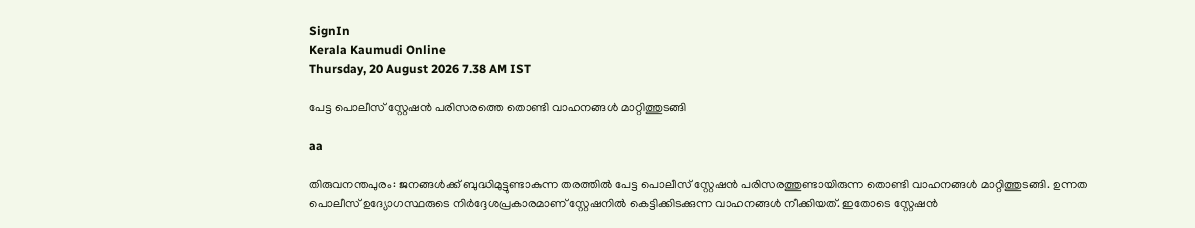SignIn
Kerala Kaumudi Online
Thursday, 20 August 2026 7.38 AM IST

പേട്ട പൊലീസ് സ്റ്റേഷൻ പരിസരത്തെ തൊണ്ടി വാഹനങ്ങൾ മാറ്റിത്തുടങ്ങി

aa

തിരുവനന്തപുരം: ജനങ്ങൾക്ക് ബുദ്ധിമുട്ടുണ്ടാകുന്ന തരത്തിൽ പേട്ട പൊലീസ് സ്റ്റേഷൻ പരിസരത്തുണ്ടായിരുന്ന തൊണ്ടി വാഹനങ്ങൾ മാറ്റിത്തുടങ്ങി. ഉന്നത പൊലീസ് ഉദ്യോഗസ്ഥരുടെ നിർദ്ദേശപ്രകാരമാണ് സ്റ്റേഷനിൽ കെട്ടിക്കിടക്കുന്ന വാഹനങ്ങൾ നീക്കിയത്. ഇതോടെ സ്റ്റേഷൻ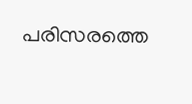പരിസരത്തെ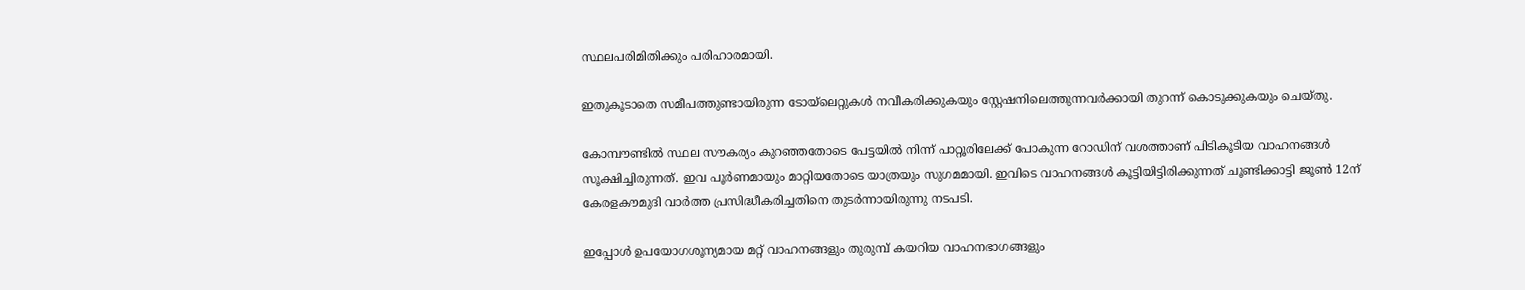സ്ഥലപരിമിതിക്കും പരിഹാരമായി.

ഇതുകൂടാതെ സമീപത്തുണ്ടായിരുന്ന ടോയ്ലെറ്റുകൾ നവീകരിക്കുകയും സ്റ്റേഷനിലെത്തുന്നവർക്കായി തുറന്ന് കൊടുക്കുകയും ചെയ്‌തു.

കോമ്പൗണ്ടിൽ സ്ഥല സൗകര്യം കുറഞ്ഞതോടെ പേട്ടയിൽ നിന്ന് പാറ്റൂരിലേക്ക് പോകുന്ന റോഡിന് വശത്താണ് പിടികൂടിയ വാഹനങ്ങൾ സൂക്ഷിച്ചിരുന്നത്. ഇവ പൂർണമായും മാറ്റിയതോടെ യാത്രയും സുഗമമായി. ഇവിടെ വാഹനങ്ങൾ കൂട്ടിയിട്ടിരിക്കുന്നത് ചൂണ്ടിക്കാട്ടി ജൂൺ 12ന് കേരളകൗമുദി വാർത്ത പ്രസിദ്ധീകരിച്ചതിനെ തുടർന്നായിരുന്നു നടപടി.

ഇപ്പോൾ ഉപയോഗശൂന്യമായ മറ്റ് വാഹനങ്ങളും തുരുമ്പ് കയറിയ വാഹനഭാഗങ്ങളും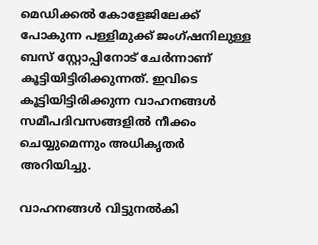മെഡിക്കൽ കോളേജിലേക്ക് പോകുന്ന പള്ളിമുക്ക് ജംഗ്ഷനിലുള്ള ബസ് സ്റ്റോപ്പിനോട് ചേർന്നാണ് കൂട്ടിയിട്ടിരിക്കുന്നത്. ഇവിടെ കൂട്ടിയിട്ടിരിക്കുന്ന വാഹനങ്ങൾ സമീപദിവസങ്ങളിൽ നീക്കം ചെയ്യുമെന്നും അധികൃതർ അറിയിച്ചു.

വാഹനങ്ങൾ വിട്ടുനൽകി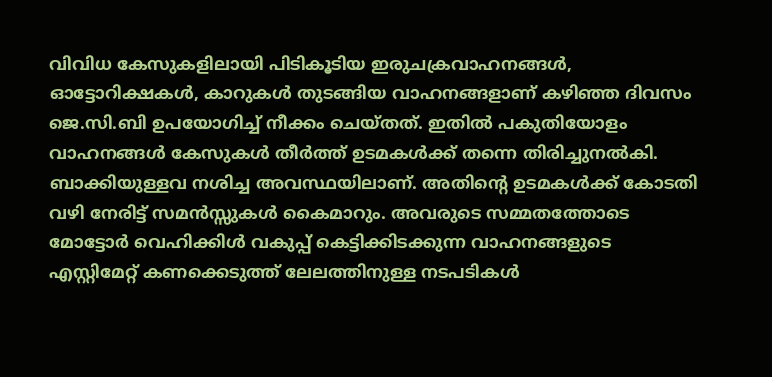വിവിധ കേസുകളിലായി പിടികൂടിയ ഇരുചക്രവാഹനങ്ങൾ, ഓട്ടോറിക്ഷകൾ, കാറുകൾ തുടങ്ങിയ വാഹനങ്ങളാണ് കഴിഞ്ഞ ദിവസം ജെ.സി.ബി ഉപയോഗിച്ച് നീക്കം ചെയ്തത്. ഇതിൽ പകുതിയോളം വാഹനങ്ങൾ കേസുകൾ തീർത്ത് ഉടമകൾക്ക് തന്നെ തിരിച്ചുനൽകി. ബാക്കിയുള്ളവ നശിച്ച അവസ്ഥയിലാണ്. അതിന്റെ ഉടമകൾക്ക് കോടതി വഴി നേരിട്ട് സമൻസ്സുകൾ കൈമാറും. അവരുടെ സമ്മതത്തോടെ മോട്ടോർ വെഹിക്കിൾ വകുപ്പ് കെട്ടിക്കിടക്കുന്ന വാഹനങ്ങളുടെ എസ്റ്റിമേറ്റ് കണക്കെടുത്ത് ലേലത്തിനുള്ള നടപടികൾ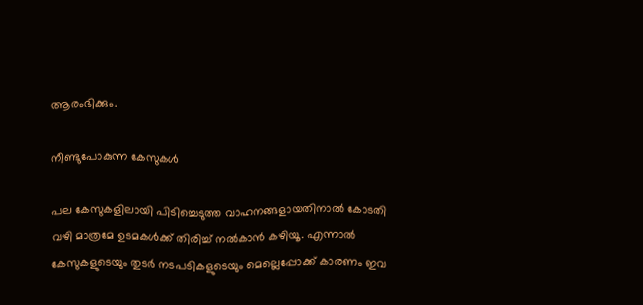ആരംഭിക്കും.

നീണ്ടുപോകുന്ന കേസുകൾ

പല കേസുകളിലായി പിടിച്ചെടുത്ത വാഹനങ്ങളായതിനാൽ കോടതി വഴി മാത്രമേ ഉടമകൾക്ക് തിരിച്ച് നൽകാൻ കഴിയൂ. എന്നാൽ കേസുകളുടെയും തുടർ നടപടികളുടെയും മെല്ലെപ്പോക്ക് കാരണം ഇവ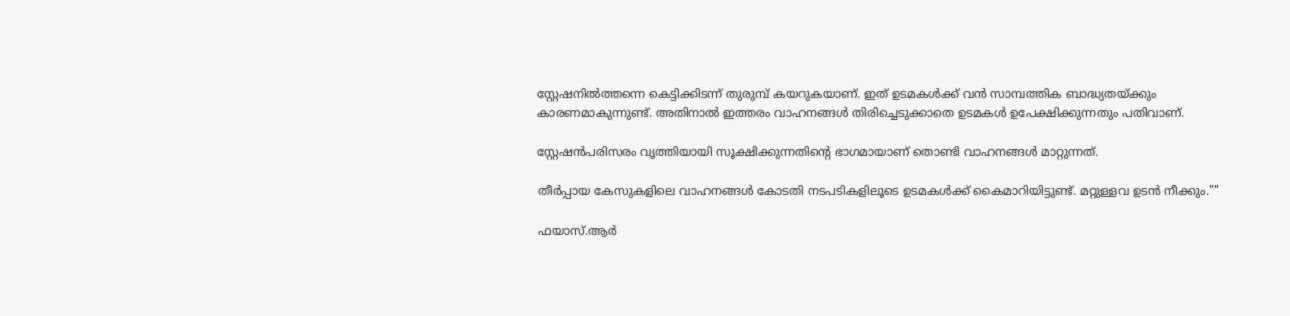സ്റ്റേഷനിൽത്തന്നെ കെട്ടിക്കിടന്ന് തുരുമ്പ് കയറുകയാണ്. ഇത് ഉടമകൾക്ക് വൻ സാമ്പത്തിക ബാദ്ധ്യതയ്ക്കും കാരണമാകുന്നുണ്ട്. അതിനാൽ ഇത്തരം വാഹനങ്ങൾ തിരിച്ചെടുക്കാതെ ഉടമകൾ ഉപേക്ഷിക്കുന്നതും പതിവാണ്.

സ്റ്റേഷൻപരിസരം വൃത്തിയായി സൂക്ഷിക്കുന്നതിന്റെ ഭാഗമായാണ് തൊണ്ടി വാഹനങ്ങൾ മാറ്റുന്നത്.

തീർപ്പായ കേസുകളിലെ വാഹനങ്ങൾ കോടതി നടപടികളിലൂടെ ഉടമകൾക്ക് കൈമാറിയിട്ടുണ്ട്. മറ്റുള്ളവ ഉടൻ നീക്കും.""

ഫയാസ്.ആർ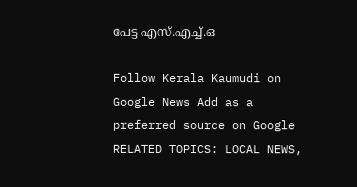പേട്ട എസ്.എച്ച്.ഒ

Follow Kerala Kaumudi on Google News Add as a preferred source on Google
RELATED TOPICS: LOCAL NEWS,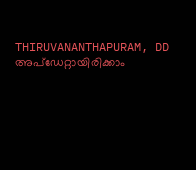THIRUVANANTHAPURAM, DD
അപ്ഡേറ്റായിരിക്കാം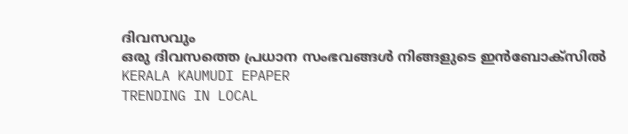ദിവസവും
ഒരു ദിവസത്തെ പ്രധാന സംഭവങ്ങൾ നിങ്ങളുടെ ഇൻബോക്സിൽ
KERALA KAUMUDI EPAPER
TRENDING IN LOCAL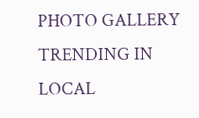PHOTO GALLERY
TRENDING IN LOCAL